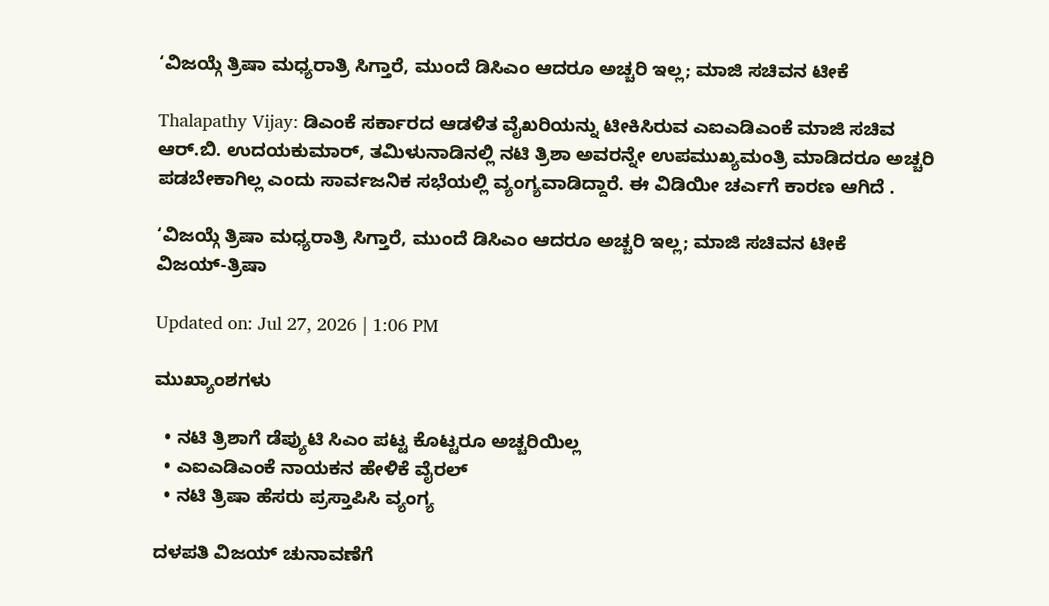‘ವಿಜಯ್ಗೆ ತ್ರಿಷಾ ಮಧ್ಯರಾತ್ರಿ ಸಿಗ್ತಾರೆ, ಮುಂದೆ ಡಿಸಿಎಂ ಆದರೂ ಅಚ್ಚರಿ ಇಲ್ಲ; ಮಾಜಿ ಸಚಿವನ ಟೀಕೆ

Thalapathy Vijay: ಡಿಎಂಕೆ ಸರ್ಕಾರದ ಆಡಳಿತ ವೈಖರಿಯನ್ನು ಟೀಕಿಸಿರುವ ಎಐಎಡಿಎಂಕೆ ಮಾಜಿ ಸಚಿವ ಆರ್.ಬಿ. ಉದಯಕುಮಾರ್, ತಮಿಳುನಾಡಿನಲ್ಲಿ ನಟಿ ತ್ರಿಶಾ ಅವರನ್ನೇ ಉಪಮುಖ್ಯಮಂತ್ರಿ ಮಾಡಿದರೂ ಅಚ್ಚರಿ ಪಡಬೇಕಾಗಿಲ್ಲ ಎಂದು ಸಾರ್ವಜನಿಕ ಸಭೆಯಲ್ಲಿ ವ್ಯಂಗ್ಯವಾಡಿದ್ದಾರೆ. ಈ ವಿಡಿಯೀ ಚರ್ಎಗೆ ಕಾರಣ ಆಗಿದೆ .

‘ವಿಜಯ್ಗೆ ತ್ರಿಷಾ ಮಧ್ಯರಾತ್ರಿ ಸಿಗ್ತಾರೆ, ಮುಂದೆ ಡಿಸಿಎಂ ಆದರೂ ಅಚ್ಚರಿ ಇಲ್ಲ; ಮಾಜಿ ಸಚಿವನ ಟೀಕೆ
ವಿಜಯ್-ತ್ರಿಷಾ

Updated on: Jul 27, 2026 | 1:06 PM

ಮುಖ್ಯಾಂಶಗಳು

  • ನಟಿ ತ್ರಿಶಾಗೆ ಡೆಪ್ಯುಟಿ ಸಿಎಂ ಪಟ್ಟ ಕೊಟ್ಟರೂ ಅಚ್ಚರಿಯಿಲ್ಲ
  • ಎಐಎಡಿಎಂಕೆ ನಾಯಕನ ಹೇಳಿಕೆ ವೈರಲ್
  • ನಟಿ ತ್ರಿಷಾ ಹೆಸರು ಪ್ರಸ್ತಾಪಿಸಿ ವ್ಯಂಗ್ಯ

ದಳಪತಿ ವಿಜಯ್ ಚುನಾವಣೆಗೆ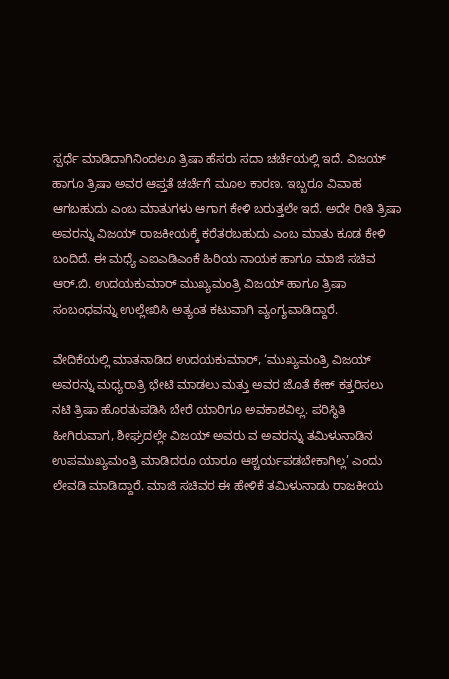ಸ್ಪರ್ಧೆ ಮಾಡಿದಾಗಿನಿಂದಲೂ ತ್ರಿಷಾ ಹೆಸರು ಸದಾ ಚರ್ಚೆಯಲ್ಲಿ ಇದೆ. ವಿಜಯ್ ಹಾಗೂ ತ್ರಿಷಾ ಅವರ ಆಪ್ತತೆ ಚರ್ಚೆಗೆ ಮೂಲ ಕಾರಣ. ಇಬ್ಬರೂ ವಿವಾಹ ಆಗಬಹುದು ಎಂಬ ಮಾತುಗಳು ಆಗಾಗ ಕೇಳಿ ಬರುತ್ತಲೇ ಇದೆ. ಅದೇ ರೀತಿ ತ್ರಿಷಾ ಅವರನ್ನು ವಿಜಯ್ ರಾಜಕೀಯಕ್ಕೆ ಕರೆತರಬಹುದು ಎಂಬ ಮಾತು ಕೂಡ ಕೇಳಿ ಬಂದಿದೆ. ಈ ಮಧ್ಯೆ ಎಐಎಡಿಎಂಕೆ ಹಿರಿಯ ನಾಯಕ ಹಾಗೂ ಮಾಜಿ ಸಚಿವ ಆರ್.ಬಿ. ಉದಯಕುಮಾರ್ ಮುಖ್ಯಮಂತ್ರಿ ವಿಜಯ್ ಹಾಗೂ ತ್ರಿಷಾ ಸಂಬಂಧವನ್ನು ಉಲ್ಲೇಖಿಸಿ ಅತ್ಯಂತ ಕಟುವಾಗಿ ವ್ಯಂಗ್ಯವಾಡಿದ್ದಾರೆ.

ವೇದಿಕೆಯಲ್ಲಿ ಮಾತನಾಡಿದ ಉದಯಕುಮಾರ್, ‘ಮುಖ್ಯಮಂತ್ರಿ ವಿಜಯ್ ಅವರನ್ನು ಮಧ್ಯರಾತ್ರಿ ಭೇಟಿ ಮಾಡಲು ಮತ್ತು ಅವರ ಜೊತೆ ಕೇಕ್ ಕತ್ತರಿಸಲು ನಟಿ ತ್ರಿಷಾ ಹೊರತುಪಡಿಸಿ ಬೇರೆ ಯಾರಿಗೂ ಅವಕಾಶವಿಲ್ಲ. ಪರಿಸ್ಥಿತಿ ಹೀಗಿರುವಾಗ, ಶೀಘ್ರದಲ್ಲೇ ವಿಜಯ್ ಅವರು ವ ಅವರನ್ನು ತಮಿಳುನಾಡಿನ ಉಪಮುಖ್ಯಮಂತ್ರಿ ಮಾಡಿದರೂ ಯಾರೂ ಆಶ್ಚರ್ಯಪಡಬೇಕಾಗಿಲ್ಲ’ ಎಂದು ಲೇವಡಿ ಮಾಡಿದ್ದಾರೆ. ಮಾಜಿ ಸಚಿವರ ಈ ಹೇಳಿಕೆ ತಮಿಳುನಾಡು ರಾಜಕೀಯ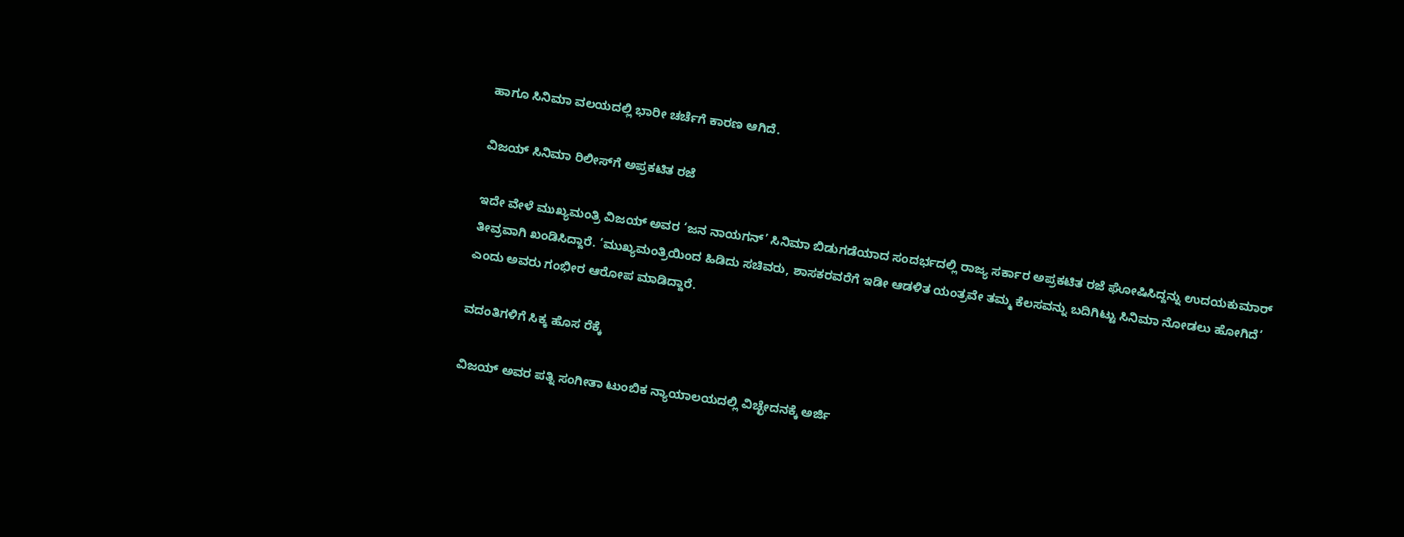ಹಾಗೂ ಸಿನಿಮಾ ವಲಯದಲ್ಲಿ ಭಾರೀ ಚರ್ಚೆಗೆ ಕಾರಣ ಆಗಿದೆ.

ವಿಜಯ್ ಸಿನಿಮಾ ರಿಲೀಸ್‌ಗೆ ಅಪ್ರಕಟಿತ ರಜೆ

ಇದೇ ವೇಳೆ ಮುಖ್ಯಮಂತ್ರಿ ವಿಜಯ್ ಅವರ ‘ಜನ ನಾಯಗನ್’ ಸಿನಿಮಾ ಬಿಡುಗಡೆಯಾದ ಸಂದರ್ಭದಲ್ಲಿ ರಾಜ್ಯ ಸರ್ಕಾರ ಅಪ್ರಕಟಿತ ರಜೆ ಘೋಷಿಸಿದ್ದನ್ನು ಉದಯಕುಮಾರ್ ತೀವ್ರವಾಗಿ ಖಂಡಿಸಿದ್ದಾರೆ. ‘ಮುಖ್ಯಮಂತ್ರಿಯಿಂದ ಹಿಡಿದು ಸಚಿವರು, ಶಾಸಕರವರೆಗೆ ಇಡೀ ಆಡಳಿತ ಯಂತ್ರವೇ ತಮ್ಮ ಕೆಲಸವನ್ನು ಬದಿಗಿಟ್ಟು ಸಿನಿಮಾ ನೋಡಲು ಹೋಗಿದೆ’ ಎಂದು ಅವರು ಗಂಭೀರ ಆರೋಪ ಮಾಡಿದ್ದಾರೆ.

ವದಂತಿಗಳಿಗೆ ಸಿಕ್ಕ ಹೊಸ ರೆಕ್ಕೆ

ವಿಜಯ್ ಅವರ ಪತ್ನಿ ಸಂಗೀತಾ ಟುಂಬಿಕ ನ್ಯಾಯಾಲಯದಲ್ಲಿ ವಿಚ್ಛೇದನಕ್ಕೆ ಅರ್ಜಿ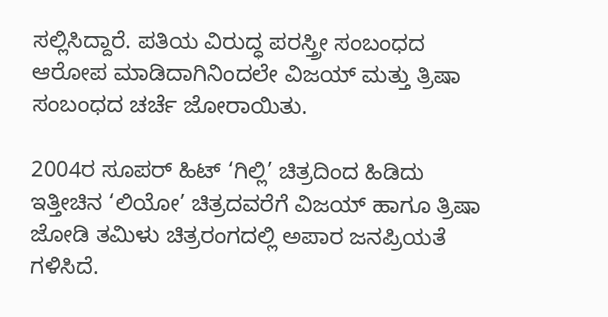ಸಲ್ಲಿಸಿದ್ದಾರೆ. ಪತಿಯ ವಿರುದ್ಧ ಪರಸ್ತ್ರೀ ಸಂಬಂಧದ ಆರೋಪ ಮಾಡಿದಾಗಿನಿಂದಲೇ ವಿಜಯ್ ಮತ್ತು ತ್ರಿಷಾ ಸಂಬಂಧದ ಚರ್ಚೆ ಜೋರಾಯಿತು.

2004ರ ಸೂಪರ್ ಹಿಟ್ ‘ಗಿಲ್ಲಿ’ ಚಿತ್ರದಿಂದ ಹಿಡಿದು ಇತ್ತೀಚಿನ ‘ಲಿಯೋ’ ಚಿತ್ರದವರೆಗೆ ವಿಜಯ್ ಹಾಗೂ ತ್ರಿಷಾ ಜೋಡಿ ತಮಿಳು ಚಿತ್ರರಂಗದಲ್ಲಿ ಅಪಾರ ಜನಪ್ರಿಯತೆ ಗಳಿಸಿದೆ.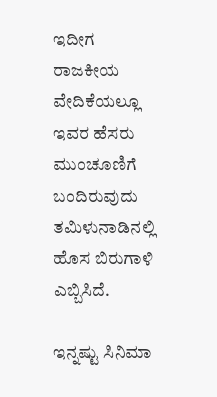ಇದೀಗ ರಾಜಕೀಯ ವೇದಿಕೆಯಲ್ಲೂ ಇವರ ಹೆಸರು ಮುಂಚೂಣಿಗೆ ಬಂದಿರುವುದು ತಮಿಳುನಾಡಿನಲ್ಲಿ ಹೊಸ ಬಿರುಗಾಳಿ ಎಬ್ಬಿಸಿದೆ.

ಇನ್ನಷ್ಟು ಸಿನಿಮಾ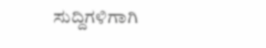ಸುದ್ದಿಗಳಿಗಾಗಿ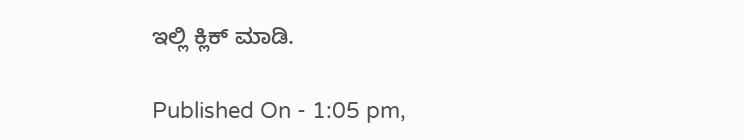ಇಲ್ಲಿ ಕ್ಲಿಕ್ ಮಾಡಿ.

Published On - 1:05 pm,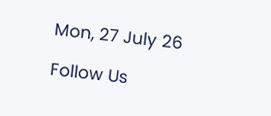Mon, 27 July 26

Follow Us